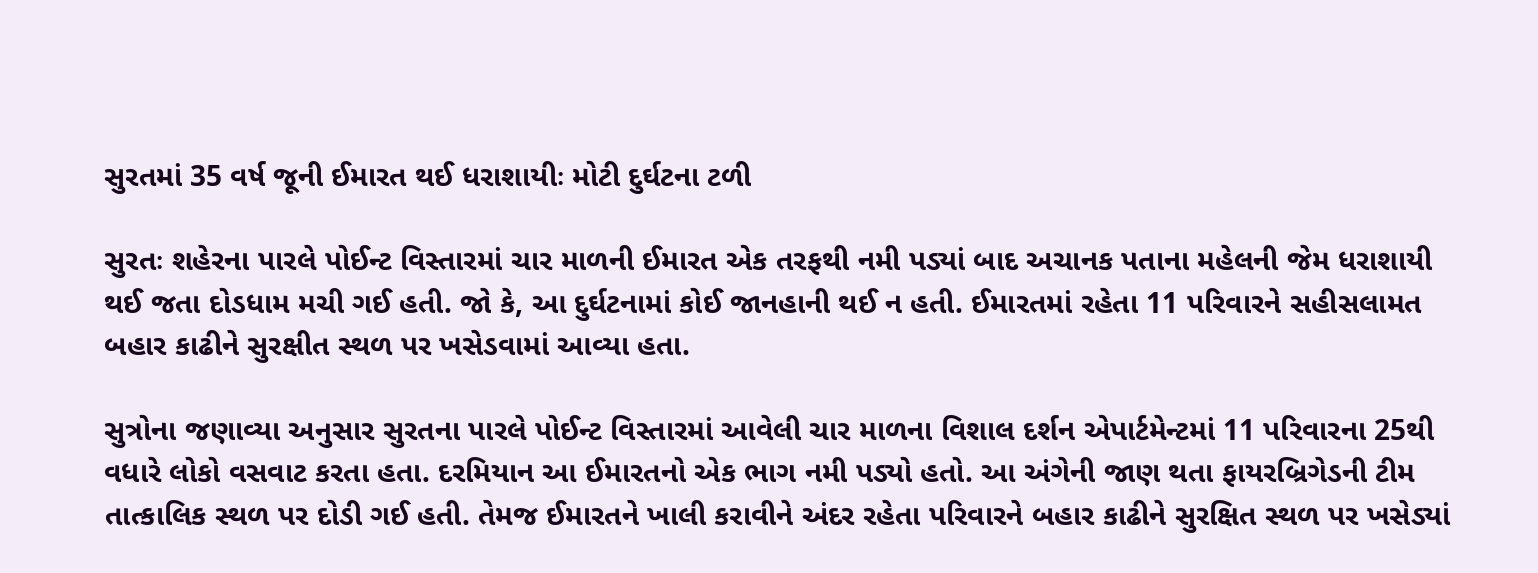સુરતમાં 35 વર્ષ જૂની ઈમારત થઈ ધરાશાયીઃ મોટી દુર્ઘટના ટળી

સુરતઃ શહેરના પારલે પોઈન્ટ વિસ્તારમાં ચાર માળની ઈમારત એક તરફથી નમી પડ્યાં બાદ અચાનક પતાના મહેલની જેમ ધરાશાયી થઈ જતા દોડધામ મચી ગઈ હતી. જો કે, આ દુર્ઘટનામાં કોઈ જાનહાની થઈ ન હતી. ઈમારતમાં રહેતા 11 પરિવારને સહીસલામત બહાર કાઢીને સુરક્ષીત સ્થળ પર ખસેડવામાં આવ્યા હતા.

સુત્રોના જણાવ્યા અનુસાર સુરતના પારલે પોઈન્ટ વિસ્તારમાં આવેલી ચાર માળના વિશાલ દર્શન એપાર્ટમેન્ટમાં 11 પરિવારના 25થી વધારે લોકો વસવાટ કરતા હતા. દરમિયાન આ ઈમારતનો એક ભાગ નમી પડ્યો હતો. આ અંગેની જાણ થતા ફાયરબ્રિગેડની ટીમ તાત્કાલિક સ્થળ પર દોડી ગઈ હતી. તેમજ ઈમારતને ખાલી કરાવીને અંદર રહેતા પરિવારને બહાર કાઢીને સુરક્ષિત સ્થળ પર ખસેડ્યાં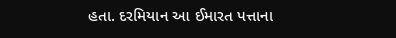હતા. દરમિયાન આ ઈમારત પત્તાના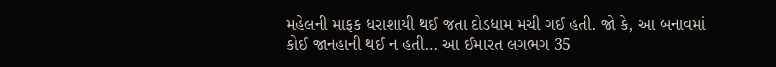મહેલની માફક ધરાશાયી થઈ જતા દોડધામ મચી ગઈ હતી. જો કે, આ બનાવમાં કોઈ જાનહાની થઈ ન હતી… આ ઈમારત લગભગ 35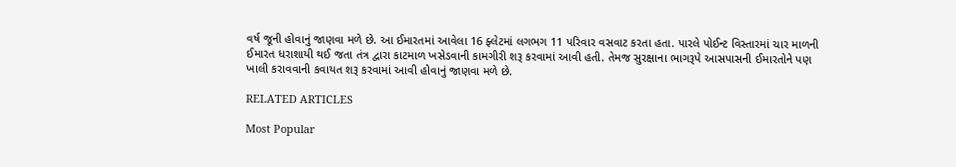વર્ષ જૂની હોવાનું જાણવા મળે છે. આ ઈમારતમાં આવેલા 16 ફ્લેટમાં લગભગ 11 પરિવાર વસવાટ કરતા હતા. પારલે પોઈન્ટ વિસ્તારમાં ચાર માળની ઈમારત ધરાશાયી થઈ જતા તંત્ર દ્વારા કાટમાળ ખસેડવાની કામગીરી શરૂ કરવામાં આવી હતી. તેમજ સુરક્ષાના ભાગરૂપે આસપાસની ઈમારતોને પણ ખાલી કરાવવાની કવાયત શરૂ કરવામાં આવી હોવાનું જાણવા મળે છે.

RELATED ARTICLES

Most Popular